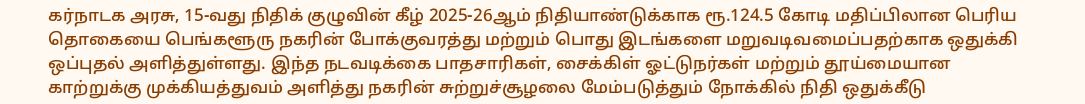கர்நாடக அரசு, 15-வது நிதிக் குழுவின் கீழ் 2025-26ஆம் நிதியாண்டுக்காக ரூ.124.5 கோடி மதிப்பிலான பெரிய தொகையை பெங்களூரு நகரின் போக்குவரத்து மற்றும் பொது இடங்களை மறுவடிவமைப்பதற்காக ஒதுக்கி ஒப்புதல் அளித்துள்ளது. இந்த நடவடிக்கை பாதசாரிகள், சைக்கிள் ஓட்டுநர்கள் மற்றும் தூய்மையான காற்றுக்கு முக்கியத்துவம் அளித்து நகரின் சுற்றுச்சூழலை மேம்படுத்தும் நோக்கில் நிதி ஒதுக்கீடு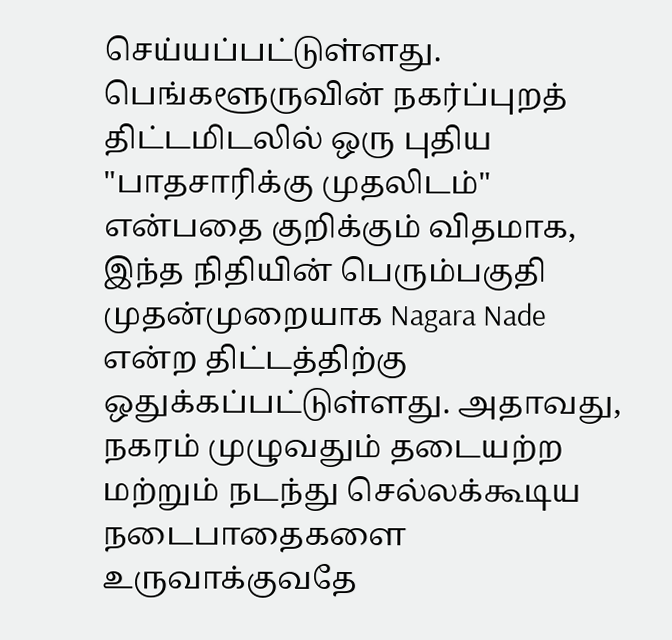செய்யப்பட்டுள்ளது.
பெங்களூருவின் நகர்ப்புறத் திட்டமிடலில் ஒரு புதிய "பாதசாரிக்கு முதலிடம்" என்பதை குறிக்கும் விதமாக, இந்த நிதியின் பெரும்பகுதி முதன்முறையாக Nagara Nade என்ற திட்டத்திற்கு ஒதுக்கப்பட்டுள்ளது. அதாவது, நகரம் முழுவதும் தடையற்ற மற்றும் நடந்து செல்லக்கூடிய நடைபாதைகளை உருவாக்குவதே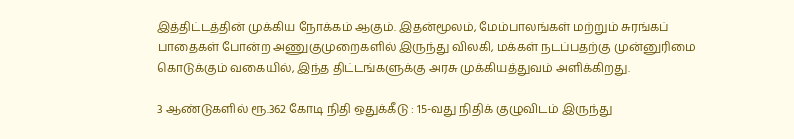இத்திட்டத்தின் முக்கிய நோக்கம் ஆகும். இதன்மூலம், மேம்பாலங்கள் மற்றும் சுரங்கப் பாதைகள் போன்ற அணுகுமுறைகளில் இருந்து விலகி, மக்கள் நடப்பதற்கு முன்னுரிமை கொடுக்கும் வகையில், இந்த திட்டங்களுக்கு அரசு முக்கியத்துவம் அளிக்கிறது.

3 ஆண்டுகளில் ரூ.362 கோடி நிதி ஒதுக்கீடு : 15-வது நிதிக் குழுவிடம் இருந்து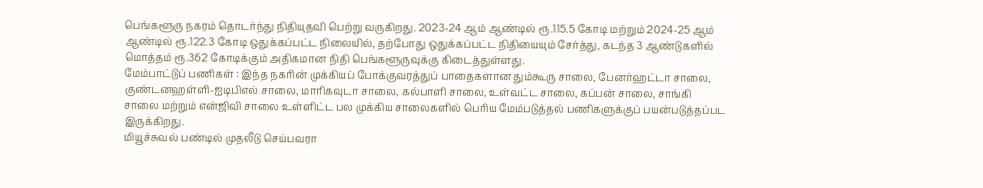பெங்களூரு நகரம் தொடர்ந்து நிதியுதவி பெற்று வருகிறது. 2023-24 ஆம் ஆண்டில் ரூ.115.5 கோடி மற்றும் 2024-25 ஆம் ஆண்டில் ரூ.122.3 கோடி ஒதுக்கப்பட்ட நிலையில், தற்போது ஒதுக்கப்பட்ட நிதியையும் சேர்த்து, கடந்த 3 ஆண்டுகளில் மொத்தம் ரூ.362 கோடிக்கும் அதிகமான நிதி பெங்களூருவுக்கு கிடைத்துள்ளது.
மேம்பாட்டுப் பணிகள் : இந்த நகரின் முக்கியப் போக்குவரத்துப் பாதைகளான தும்கூரு சாலை, பேனர்ஹட்டா சாலை, குண்டனஹள்ளி-ஐடிபிஎல் சாலை, மாரிகவுடா சாலை, கல்பாளி சாலை, உள்வட்ட சாலை, கப்பன் சாலை, சாங்கி சாலை மற்றும் என்ஜிவி சாலை உள்ளிட்ட பல முக்கிய சாலைகளில் பெரிய மேம்படுத்தல் பணிகளுக்குப் பயன்படுத்தப்பட இருக்கிறது.
மியூச்சுவல் பண்டில் முதலீடு செய்பவரா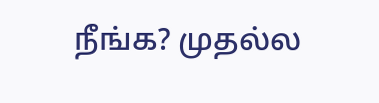நீங்க? முதல்ல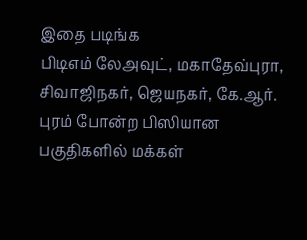இதை படிங்க
பிடிஎம் லேஅவுட், மகாதேவ்புரா, சிவாஜிநகர், ஜெயநகர், கே.ஆர். புரம் போன்ற பிஸியான பகுதிகளில் மக்கள்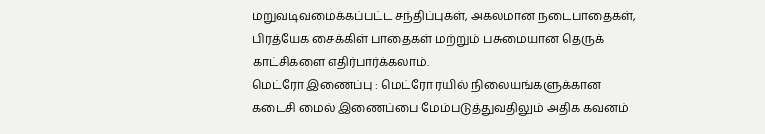மறுவடிவமைக்கப்பட்ட சந்திப்புகள், அகலமான நடைபாதைகள், பிரத்யேக சைக்கிள் பாதைகள் மற்றும் பசுமையான தெருக் காட்சிகளை எதிர்பார்க்கலாம்.
மெட்ரோ இணைப்பு : மெட்ரோ ரயில் நிலையங்களுக்கான கடைசி மைல் இணைப்பை மேம்படுத்துவதிலும் அதிக கவனம்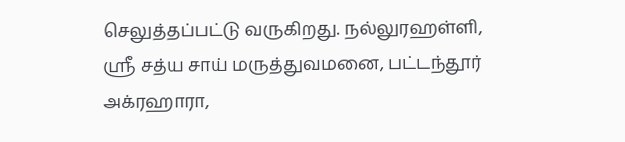செலுத்தப்பட்டு வருகிறது. நல்லுரஹள்ளி, ஸ்ரீ சத்ய சாய் மருத்துவமனை, பட்டந்தூர் அக்ரஹாரா,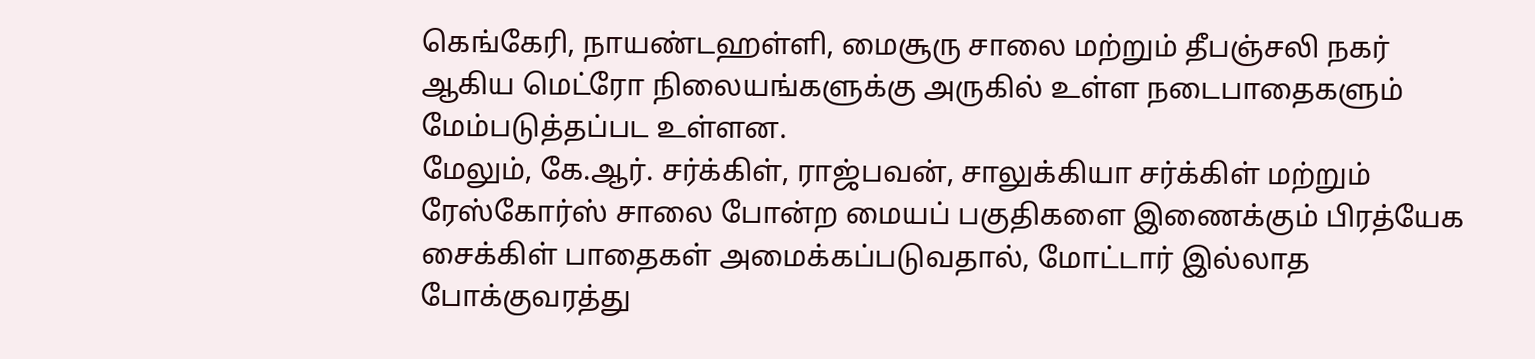கெங்கேரி, நாயண்டஹள்ளி, மைசூரு சாலை மற்றும் தீபஞ்சலி நகர் ஆகிய மெட்ரோ நிலையங்களுக்கு அருகில் உள்ள நடைபாதைகளும் மேம்படுத்தப்பட உள்ளன.
மேலும், கே.ஆர். சர்க்கிள், ராஜ்பவன், சாலுக்கியா சர்க்கிள் மற்றும் ரேஸ்கோர்ஸ் சாலை போன்ற மையப் பகுதிகளை இணைக்கும் பிரத்யேக சைக்கிள் பாதைகள் அமைக்கப்படுவதால், மோட்டார் இல்லாத போக்குவரத்து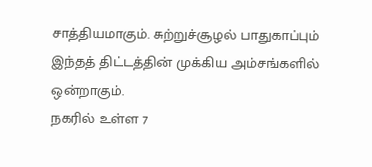சாத்தியமாகும். சுற்றுச்சூழல் பாதுகாப்பும் இந்தத் திட்டத்தின் முக்கிய அம்சங்களில் ஒன்றாகும்.
நகரில் உள்ள 7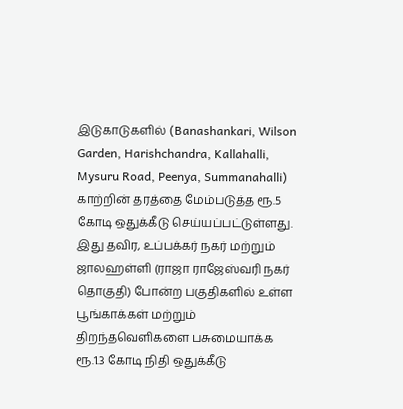இடுகாடுகளில் (Banashankari, Wilson Garden, Harishchandra, Kallahalli, Mysuru Road, Peenya, Summanahalli) காற்றின் தரத்தை மேம்படுத்த ரூ.5 கோடி ஒதுக்கீடு செய்யப்பட்டுள்ளது. இது தவிர, உப்பக்கர் நகர் மற்றும் ஜாலஹள்ளி (ராஜா ராஜேஸ்வரி நகர் தொகுதி) போன்ற பகுதிகளில் உள்ள பூங்காக்கள் மற்றும் திறந்தவெளிகளை பசுமையாக்க ரூ.1.3 கோடி நிதி ஒதுக்கீடு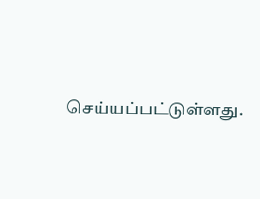செய்யப்பட்டுள்ளது.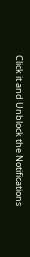Click it and Unblock the Notifications